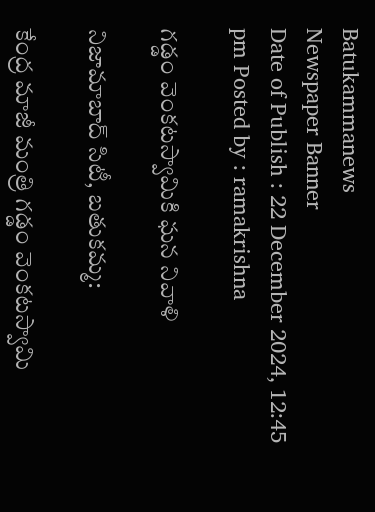Batukammanews
Newspaper Banner
Date of Publish : 22 December 2024, 12:45 pm Posted by : ramakrishna

గడ్డం వెంకటస్వామికి ఘన నివాళి

నిజామాబాద్ సిటీ, బతుకమ్మ:

కేంద్ర మాజీ మంత్రి గడ్డం వెంకటస్వామి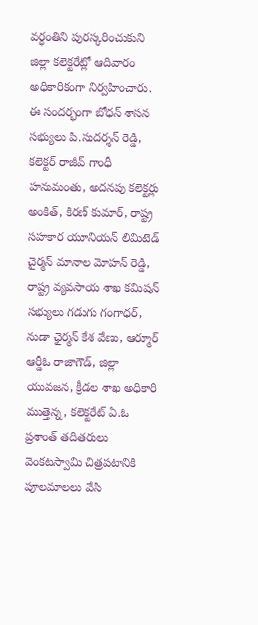వర్ధంతిని పురస్కరించుకుని జిల్లా కలెక్టరేట్లో ఆదివారం  అధికారికంగా నిర్వహించారు. ఈ సందర్భంగా బోధన్ శాసన సభ్యులు పి.సుదర్శన్ రెడ్డి, కలెక్టర్ రాజీవ్ గాంధీ హనుమంతు, అదనపు కలెక్టర్లు అంకిత్, కిరణ్ కుమార్, రాష్ట్ర సహకార యూనియన్ లిమిటెడ్ చైర్మన్ మానాల మోహన్ రెడ్డి, రాష్ట్ర వ్యవసాయ శాఖ కమిషన్ సభ్యులు గడుగు గంగాధర్, నుడా ఛైర్మన్ కేశ వేణు, ఆర్మూర్ ఆర్డీఓ రాజాగౌడ్, జిల్లా యువజన, క్రీడల శాఖ అధికారి ముత్తెన్న, కలెక్టరేట్ ఏ.ఓ ప్రశాంత్ తదితరులు వెంకటస్వామి చిత్రపటానికి పూలమాలలు వేసి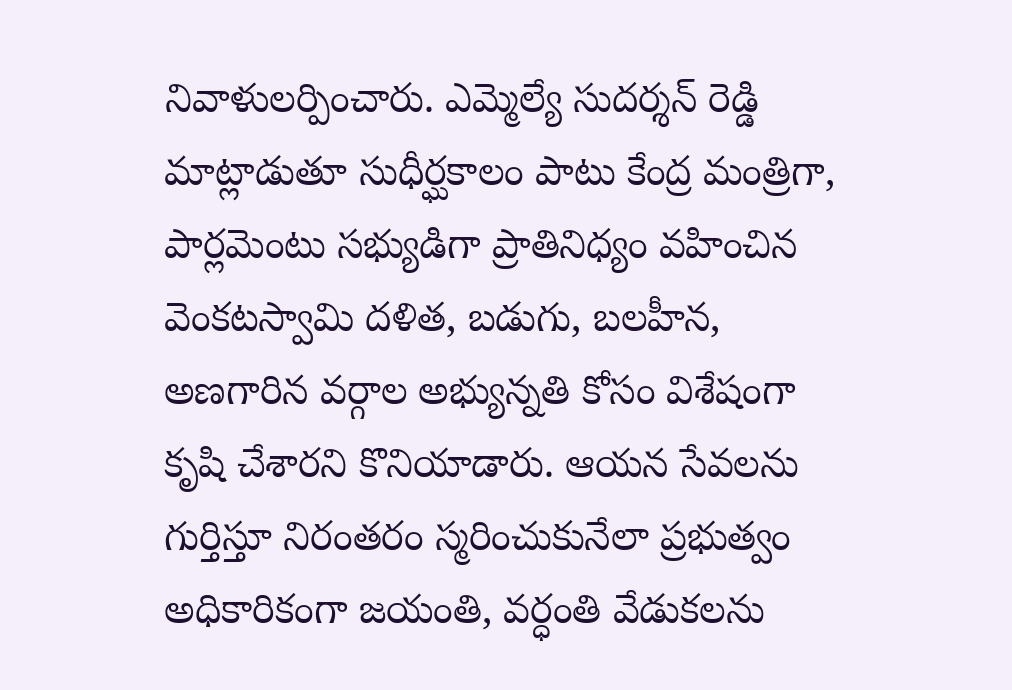నివాళులర్పించారు. ఎమ్మెల్యే సుదర్శన్ రెడ్డి మాట్లాడుతూ సుధీర్ఘకాలం పాటు కేంద్ర మంత్రిగా, పార్లమెంటు సభ్యుడిగా ప్రాతినిధ్యం వహించిన వెంకటస్వామి దళిత, బడుగు, బలహీన, అణగారిన వర్గాల అభ్యున్నతి కోసం విశేషంగా కృషి చేశారని కొనియాడారు. ఆయన సేవలను గుర్తిస్తూ నిరంతరం స్మరించుకునేలా ప్రభుత్వం అధికారికంగా జయంతి, వర్ధంతి వేడుకలను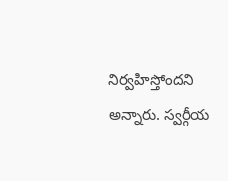నిర్వహిస్తోందని అన్నారు. స్వర్గీయ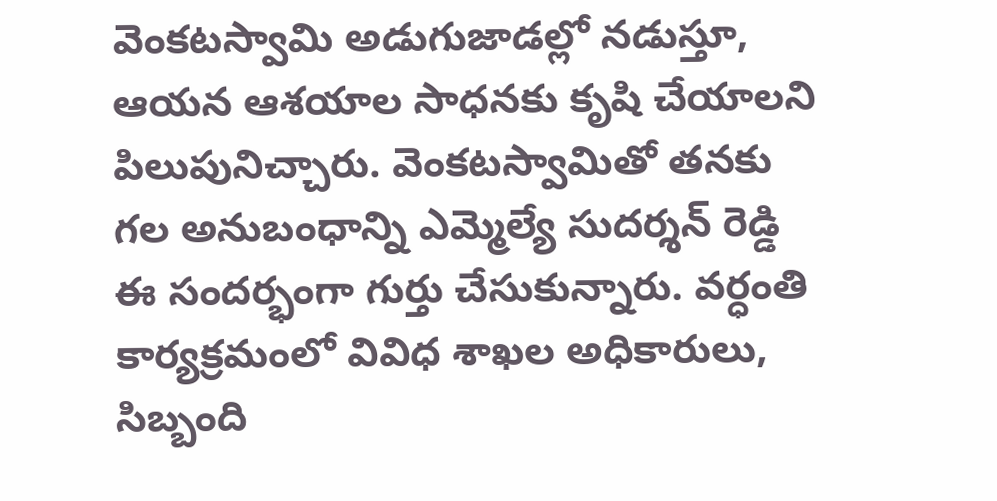వెంకటస్వామి అడుగుజాడల్లో నడుస్తూ, ఆయన ఆశయాల సాధనకు కృషి చేయాలని పిలుపునిచ్చారు. వెంకటస్వామితో తనకు గల అనుబంధాన్ని ఎమ్మెల్యే సుదర్శన్ రెడ్డి ఈ సందర్భంగా గుర్తు చేసుకున్నారు. వర్ధంతి కార్యక్రమంలో వివిధ శాఖల అధికారులు, సిబ్బంది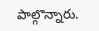పాల్గొన్నారు.